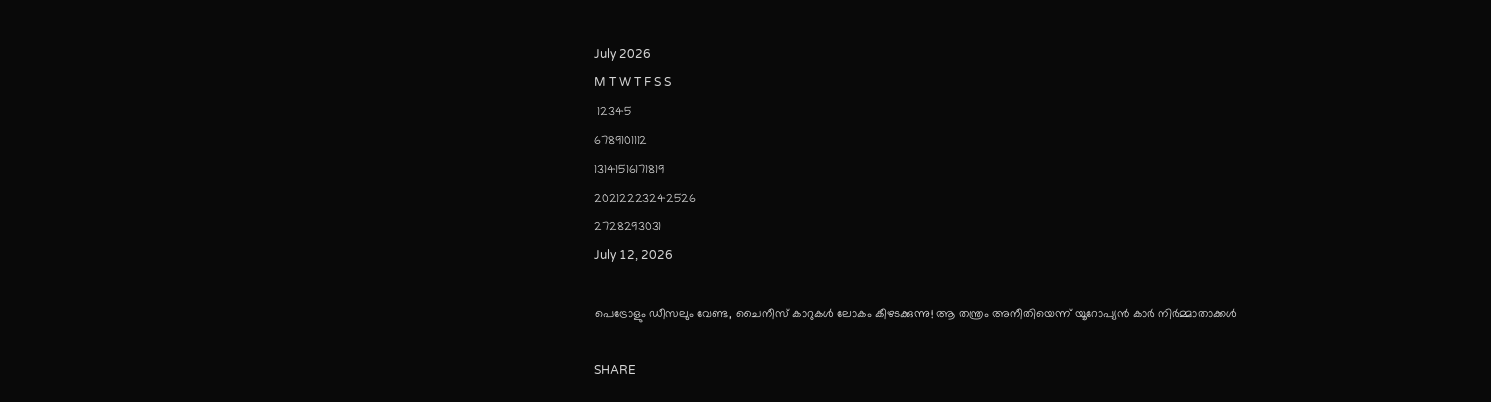July 2026
M T W T F S S
 12345
6789101112
13141516171819
20212223242526
2728293031
July 12, 2026

പെട്രോളും ഡീസലും വേണ്ട, ചൈനീസ് കാറുകൾ ലോകം കീഴടക്കുന്നു! ആ തന്ത്രം അനീതിയെന്ന് യൂറോപ്യൻ കാർ നിർമ്മാതാക്കൾ

SHARE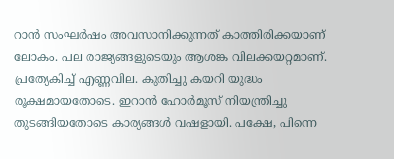റാൻ സംഘർഷം അവസാനിക്കുന്നത് കാത്തിരിക്കയാണ് ലോകം. പല രാജ്യങ്ങളുടെയും ആശങ്ക വിലക്കയറ്റമാണ്. പ്രത്യേകിച്ച് എണ്ണവില. കുതിച്ചു കയറി യുദ്ധം രൂക്ഷമായതോടെ. ഇറാൻ ഹോർമൂസ് നിയന്ത്രിച്ചു തുടങ്ങിയതോടെ കാര്യങ്ങൾ വഷളായി. പക്ഷേ, പിന്നെ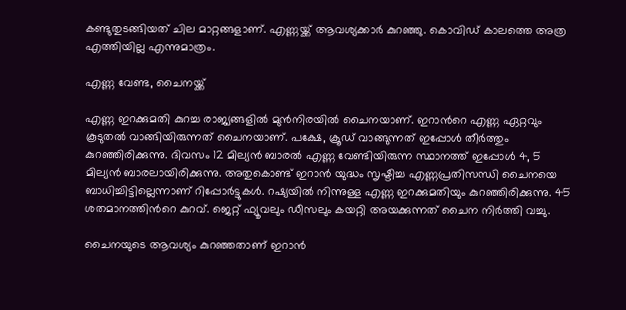കണ്ടുതുടങ്ങിയത് ചില മാറ്റങ്ങളാണ്. എണ്ണയ്ക്ക് ആവശ്യക്കാർ കുറഞ്ഞു. കൊവിഡ് കാലത്തെ അത്ര എത്തിയില്ല എന്നുമാത്രം.

എണ്ണ വേണ്ട, ചൈനയ്ക്ക്

എണ്ണ ഇറക്കുമതി കുറച്ച രാജ്യങ്ങളിൽ മുൻനിരയിൽ ചൈനയാണ്. ഇറാന്‍റെ എണ്ണ ഏറ്റവും കൂടുതൽ വാങ്ങിയിരുന്നത് ചൈനയാണ്. പക്ഷേ, ക്രൂഡ് വാങ്ങുന്നത് ഇപ്പോൾ തീർത്തും കുറഞ്ഞിരിക്കുന്നു. ദിവസം 12 മില്യൻ ബാരൽ എണ്ണ വേണ്ടിയിരുന്ന സ്ഥാനത്ത് ഇപ്പോൾ 4, 5 മില്യൻ ബാരലായിരിക്കുന്നു. അതുകൊണ്ട് ഇറാൻ യുദ്ധം സൃഷ്ടിച്ച എണ്ണപ്രതിസന്ധി ചൈനയെ ബാധിച്ചിട്ടില്ലെന്നാണ് റിപ്പോർട്ടുകൾ. റഷ്യയിൽ നിന്നുള്ള എണ്ണ ഇറക്കുമതിയും കുറഞ്ഞിരിക്കുന്നു. 45 ശതമാനത്തിന്‍റെ കുറവ്. ജെറ്റ് ഫ്യൂവലും ഡീസലും കയറ്റി അയക്കുന്നത് ചൈന നിർത്തി വച്ചു.

ചൈനയുടെ ആവശ്യം കുറഞ്ഞതാണ് ഇറാൻ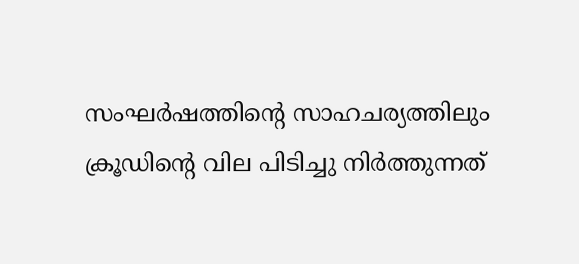സംഘർഷത്തിന്‍റെ സാഹചര്യത്തിലും ക്രൂഡിന്‍റെ വില പിടിച്ചു നിർത്തുന്നത്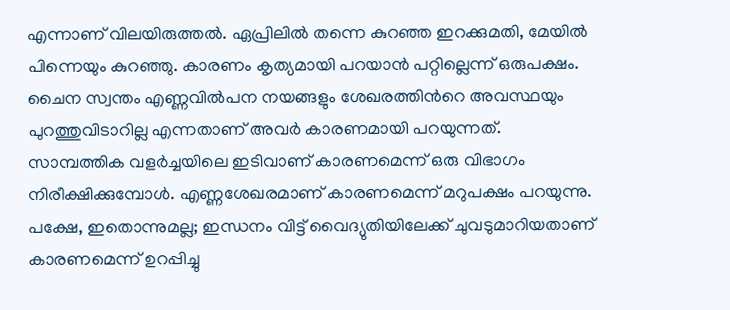എന്നാണ് വിലയിരുത്തൽ. ഏപ്രിലിൽ തന്നെ കുറഞ്ഞ ഇറക്കുമതി, മേയിൽ പിന്നെയും കുറഞ്ഞു. കാരണം കൃത്യമായി പറയാൻ പറ്റില്ലെന്ന് ഒരുപക്ഷം. ചൈന സ്വന്തം എണ്ണവിൽപന നയങ്ങളും ശേഖരത്തിന്‍റെ അവസ്ഥയും പുറത്തുവിടാറില്ല എന്നതാണ് അവർ കാരണമായി പറയുന്നത്. സാമ്പത്തിക വളർച്ചയിലെ ഇടിവാണ് കാരണമെന്ന് ഒരു വിഭാഗം നിരീക്ഷിക്കുമ്പോൾ. എണ്ണശേഖരമാണ് കാരണമെന്ന് മറുപക്ഷം പറയുന്നു. പക്ഷേ, ഇതൊന്നുമല്ല; ഇന്ധനം വിട്ട് വൈദ്യുതിയിലേക്ക് ചുവടുമാറിയതാണ് കാരണമെന്ന് ഉറപ്പിച്ചു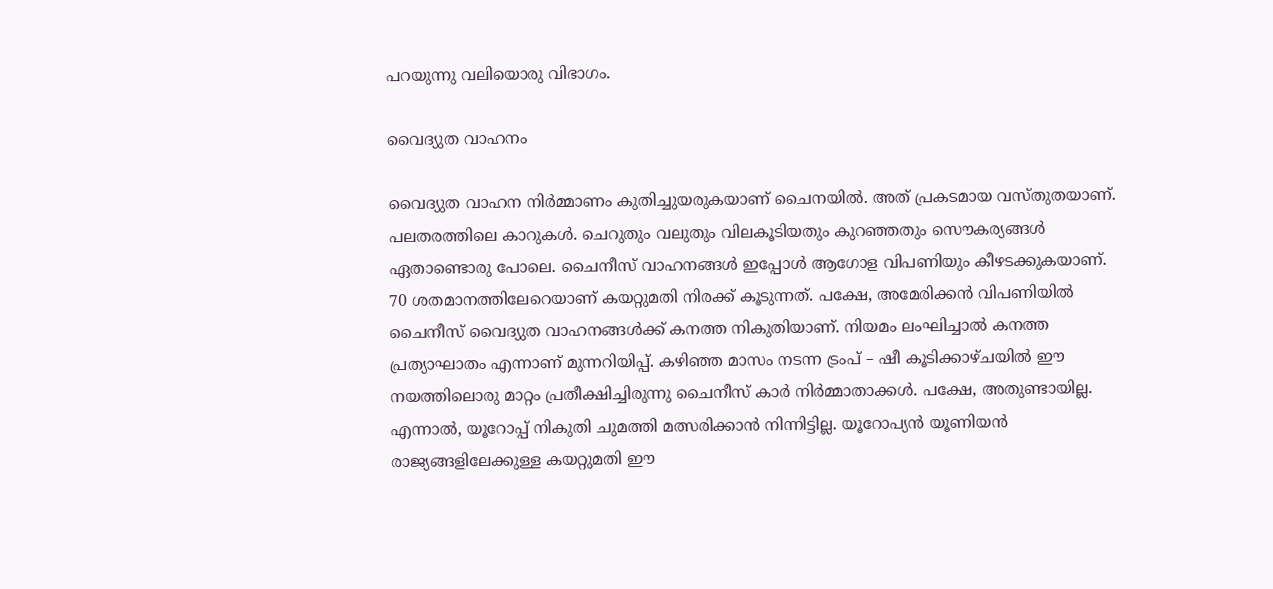പറയുന്നു വലിയൊരു വിഭാഗം.

വൈദ്യുത വാഹനം

വൈദ്യുത വാഹന നിർമ്മാണം കുതിച്ചുയരുകയാണ് ചൈനയിൽ. അത് പ്രകടമായ വസ്തുതയാണ്. പലതരത്തിലെ കാറുകൾ. ചെറുതും വലുതും വിലകൂടിയതും കുറഞ്ഞതും സൌകര്യങ്ങൾ ഏതാണ്ടൊരു പോലെ. ചൈനീസ് വാഹനങ്ങൾ ഇപ്പോൾ ആഗോള വിപണിയും കീഴടക്കുകയാണ്. 70 ശതമാനത്തിലേറെയാണ് കയറ്റുമതി നിരക്ക് കൂടുന്നത്. പക്ഷേ, അമേരിക്കൻ വിപണിയിൽ ചൈനീസ് വൈദ്യുത വാഹനങ്ങൾക്ക് കനത്ത നികുതിയാണ്. നിയമം ലംഘിച്ചാൽ കനത്ത പ്രത്യാഘാതം എന്നാണ് മുന്നറിയിപ്പ്. കഴിഞ്ഞ മാസം നടന്ന ട്രംപ് – ഷീ കൂടിക്കാഴ്ചയിൽ ഈ നയത്തിലൊരു മാറ്റം പ്രതീക്ഷിച്ചിരുന്നു ചൈനീസ് കാർ നിർമ്മാതാക്കൾ. പക്ഷേ, അതുണ്ടായില്ല. എന്നാൽ, യൂറോപ്പ് നികുതി ചുമത്തി മത്സരിക്കാൻ നിന്നിട്ടില്ല. യൂറോപ്യൻ യൂണിയൻ രാജ്യങ്ങളിലേക്കുള്ള കയറ്റുമതി ഈ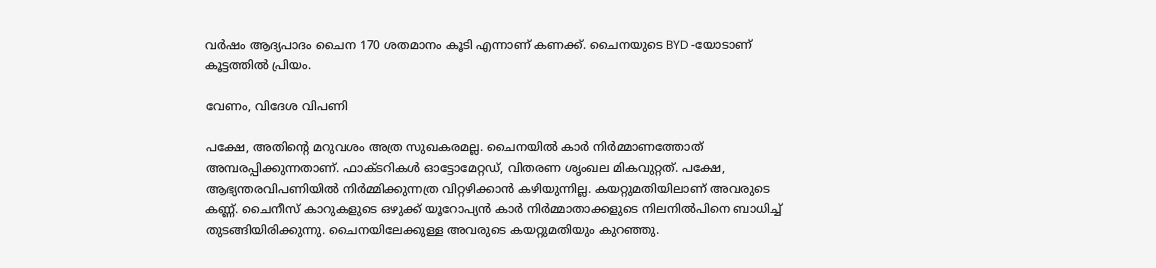വർഷം ആദ്യപാദം ചൈന 170 ശതമാനം കൂടി എന്നാണ് കണക്ക്. ചൈനയുടെ BYD -യോടാണ് കൂട്ടത്തിൽ പ്രിയം.

വേണം, വിദേശ വിപണി

പക്ഷേ, അതിന്‍റെ മറുവശം അത്ര സുഖകരമല്ല. ചൈനയിൽ കാർ നിർമ്മാണത്തോത് അമ്പരപ്പിക്കുന്നതാണ്. ഫാക്ടറികൾ ഓട്ടോമേറ്റഡ്, വിതരണ ശൃംഖല മികവുറ്റത്. പക്ഷേ, ആഭ്യന്തരവിപണിയിൽ നിർമ്മിക്കുന്നത്ര വിറ്റഴിക്കാൻ കഴിയുന്നില്ല. കയറ്റുമതിയിലാണ് അവരുടെ കണ്ണ്. ചൈനീസ് കാറുകളുടെ ഒഴുക്ക് യൂറോപ്യൻ കാർ നിർമ്മാതാക്കളുടെ നിലനിൽപിനെ ബാധിച്ച് തുടങ്ങിയിരിക്കുന്നു. ചൈനയിലേക്കുള്ള അവരുടെ കയറ്റുമതിയും കുറഞ്ഞു.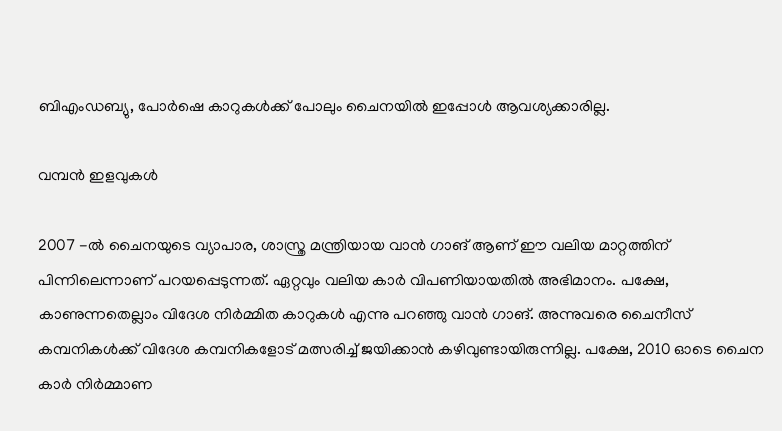ബിഎംഡബ്യു, പോർഷെ കാറുകൾക്ക് പോലും ചൈനയിൽ ഇപ്പോൾ ആവശ്യക്കാരില്ല.

വമ്പൻ ഇളവുകൾ

2007 -ൽ ചൈനയുടെ വ്യാപാര, ശാസ്ത്ര മന്ത്രിയായ വാൻ ഗാങ് ആണ് ഈ വലിയ മാറ്റത്തിന് പിന്നിലെന്നാണ് പറയപ്പെടുന്നത്. ഏറ്റവും വലിയ കാർ വിപണിയായതിൽ അഭിമാനം. പക്ഷേ, കാണുന്നതെല്ലാം വിദേശ നിർമ്മിത കാറുകൾ എന്നു പറഞ്ഞു വാൻ ഗാങ്. അന്നുവരെ ചൈനീസ് കമ്പനികൾക്ക് വിദേശ കമ്പനികളോട് മത്സരിച്ച് ജയിക്കാൻ കഴിവുണ്ടായിരുന്നില്ല. പക്ഷേ, 2010 ഓടെ ചൈന കാർ നിർമ്മാണ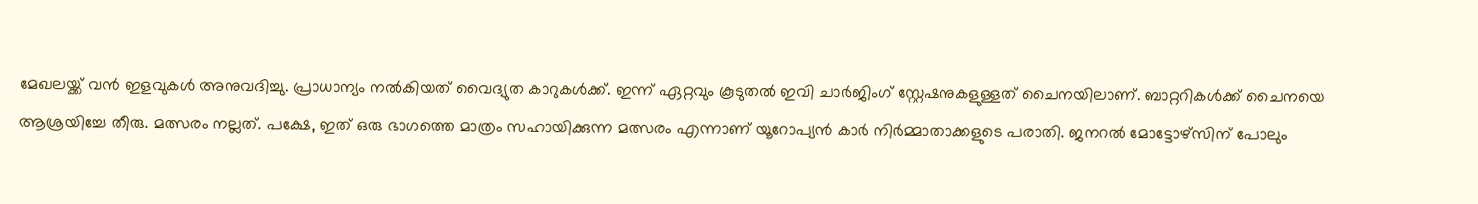മേഖലയ്ക്ക് വൻ ഇളവുകൾ അനുവദിച്ചു. പ്രാധാന്യം നൽകിയത് വൈദ്യുത കാറുകൾക്ക്. ഇന്ന് ഏറ്റവും കൂടുതൽ ഇവി ചാർജിംഗ് സ്റ്റേഷനുകളുള്ളത് ചൈനയിലാണ്. ബാറ്ററികൾക്ക് ചൈനയെ ആശ്രയിച്ചേ തീരു. മത്സരം നല്ലത്. പക്ഷേ, ഇത് ഒരു ഭാഗത്തെ മാത്രം സഹായിക്കുന്ന മത്സരം എന്നാണ് യൂറോപ്യൻ കാർ നിർമ്മാതാക്കളുടെ പരാതി. ജനറൽ മോട്ടോഴ്സിന് പോലും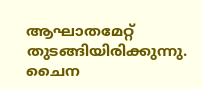ആഘാതമേറ്റ് തുടങ്ങിയിരിക്കുന്നു. ചൈന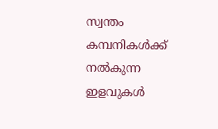സ്വന്തം കമ്പനികൾക്ക് നൽകുന്ന ഇളവുകൾ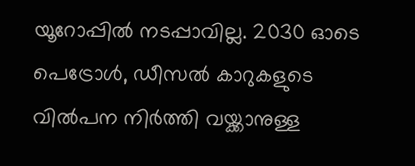യൂറോപ്പിൽ നടപ്പാവില്ല. 2030 ഓടെ പെട്രോൾ, ഡീസൽ കാറുകളുടെ വിൽപന നിർത്തി വയ്ക്കാനുള്ള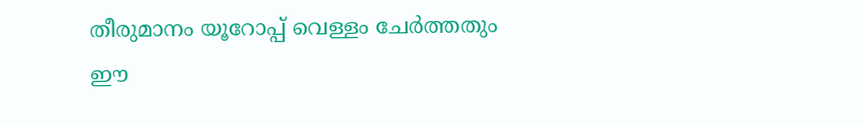തീരുമാനം യൂറോപ്പ് വെള്ളം ചേർത്തതും ഈ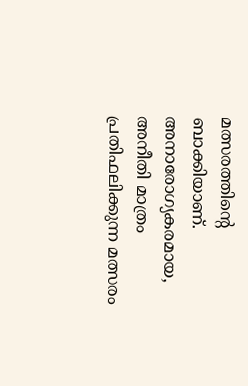മത്സരത്തിന്‍റെ ബാക്കിയാണ്. അനാരോഗ്യകരമായ, അനീതി മാത്രം പ്രതിഫലിക്കുന്ന മത്സരം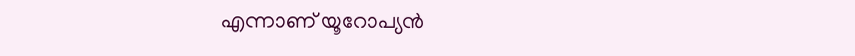എന്നാണ് യൂറോപ്യൻ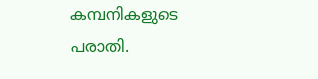കമ്പനികളുടെ പരാതി.